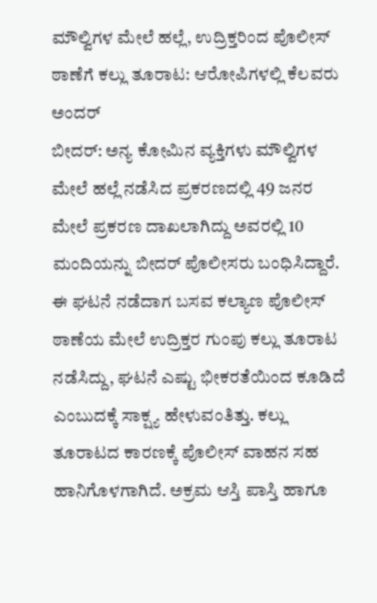ಮೌಲ್ವಿಗಳ ಮೇಲೆ ಹಲ್ಲೆ, ಉದ್ರಿಕ್ತರಿಂದ ಪೊಲೀಸ್ ಠಾಣೆಗೆ ಕಲ್ಲು ತೂರಾಟ: ಆರೋಪಿಗಳಲ್ಲಿ ಕೆಲವರು ಅಂದರ್
ಬೀದರ್: ಅನ್ಯ ಕೋಮಿನ ವ್ಯಕ್ತಿಗಳು ಮೌಲ್ವಿಗಳ ಮೇಲೆ ಹಲ್ಲೆ ನಡೆಸಿದ ಪ್ರಕರಣದಲ್ಲಿ 49 ಜನರ ಮೇಲೆ ಪ್ರಕರಣ ದಾಖಲಾಗಿದ್ದು ಅವರಲ್ಲಿ 10 ಮಂದಿಯನ್ನು ಬೀದರ್ ಪೊಲೀಸರು ಬಂಧಿಸಿದ್ದಾರೆ. ಈ ಘಟನೆ ನಡೆದಾಗ ಬಸವ ಕಲ್ಯಾಣ ಪೊಲೀಸ್ ಠಾಣೆಯ ಮೇಲೆ ಉದ್ರಿಕ್ತರ ಗುಂಪು ಕಲ್ಲು ತೂರಾಟ ನಡೆಸಿದ್ದು, ಘಟನೆ ಎಷ್ಟು ಭೀಕರತೆಯಿಂದ ಕೂಡಿದೆ ಎಂಬುದಕ್ಕೆ ಸಾಕ್ಷ್ಯ ಹೇಳುವಂತಿತ್ತು. ಕಲ್ಲು ತೂರಾಟದ ಕಾರಣಕ್ಕೆ ಪೊಲೀಸ್ ವಾಹನ ಸಹ ಹಾನಿಗೊಳಗಾಗಿದೆ. ಅಕ್ರಮ ಆಸ್ತಿ ಪಾಸ್ತಿ ಹಾಗೂ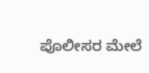ಪೊಲೀಸರ ಮೇಲೆ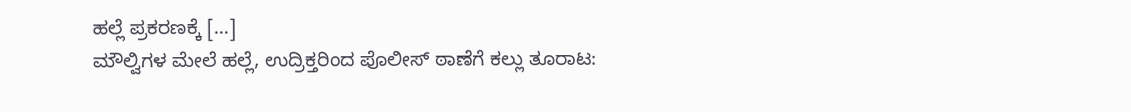ಹಲ್ಲೆ ಪ್ರಕರಣಕ್ಕೆ […]
ಮೌಲ್ವಿಗಳ ಮೇಲೆ ಹಲ್ಲೆ, ಉದ್ರಿಕ್ತರಿಂದ ಪೊಲೀಸ್ ಠಾಣೆಗೆ ಕಲ್ಲು ತೂರಾಟ: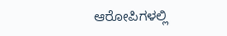ಆರೋಪಿಗಳಲ್ಲಿ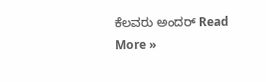ಕೆಲವರು ಅಂದರ್ Read More »